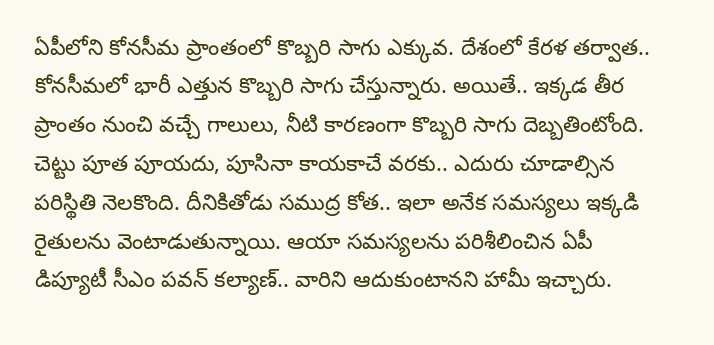ఏపీలోని కోనసీమ ప్రాంతంలో కొబ్బరి సాగు ఎక్కువ. దేశంలో కేరళ తర్వాత.. కోనసీమలో భారీ ఎత్తున కొబ్బరి సాగు చేస్తున్నారు. అయితే.. ఇక్కడ తీర ప్రాంతం నుంచి వచ్చే గాలులు, నీటి కారణంగా కొబ్బరి సాగు దెబ్బతింటోంది. చెట్టు పూత పూయదు, పూసినా కాయకాచే వరకు.. ఎదురు చూడాల్సిన పరిస్థితి నెలకొంది. దీనికితోడు సముద్ర కోత.. ఇలా అనేక సమస్యలు ఇక్కడి రైతులను వెంటాడుతున్నాయి. ఆయా సమస్యలను పరిశీలించిన ఏపీ డిప్యూటీ సీఎం పవన్ కల్యాణ్.. వారిని ఆదుకుంటానని హామీ ఇచ్చారు.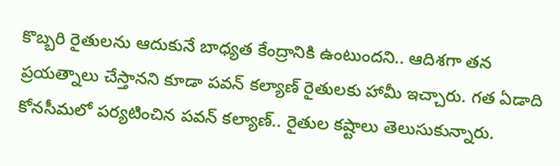కొబ్బరి రైతులను ఆదుకునే బాధ్యత కేంద్రానికి ఉంటుందని.. ఆదిశగా తన ప్రయత్నాలు చేస్తానని కూడా పవన్ కల్యాణ్ రైతులకు హామీ ఇచ్చారు. గత ఏడాది కోనసీమలో పర్యటించిన పవన్ కల్యాణ్.. రైతుల కష్టాలు తెలుసుకున్నారు.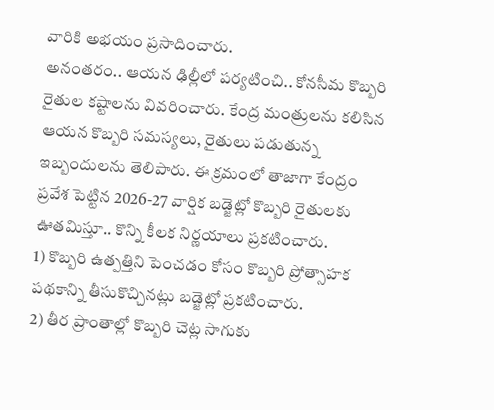వారికి అభయం ప్రసాదించారు.
అనంతరం.. ఆయన ఢిల్లీలో పర్యటించి.. కోనసీమ కొబ్బరి రైతుల కష్టాలను వివరించారు. కేంద్ర మంత్రులను కలిసిన ఆయన కొబ్బరి సమస్యలు, రైతులు పడుతున్న ఇబ్బందులను తెలిపారు. ఈ క్రమంలో తాజాగా కేంద్రం ప్రవేశ పెట్టిన 2026-27 వార్షిక బడ్జెట్లో కొబ్బరి రైతులకు ఊతమిస్తూ.. కొన్ని కీలక నిర్ణయాలు ప్రకటించారు.
1) కొబ్బరి ఉత్పత్తిని పెంచడం కోసం కొబ్బరి ప్రోత్సాహక పథకాన్ని తీసుకొచ్చినట్లు బడ్జెట్లో ప్రకటించారు.
2) తీర ప్రాంతాల్లో కొబ్బరి చెట్ల సాగుకు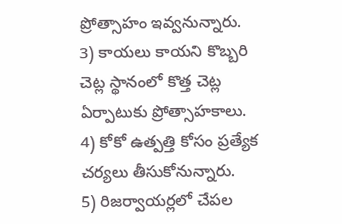ప్రోత్సాహం ఇవ్వనున్నారు.
3) కాయలు కాయని కొబ్బరి చెట్ల స్థానంలో కొత్త చెట్ల ఏర్పాటుకు ప్రోత్సాహకాలు.
4) కోకో ఉత్పత్తి కోసం ప్రత్యేక చర్యలు తీసుకోనున్నారు.
5) రిజర్వాయర్లలో చేపల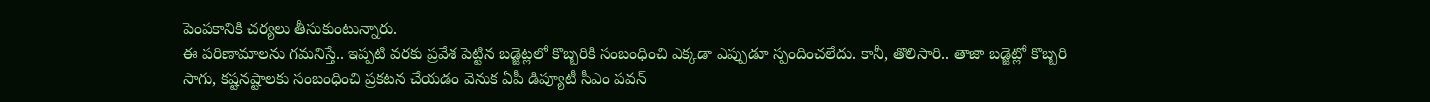పెంపకానికి చర్యలు తీసుకుంటున్నారు.
ఈ పరిణామాలను గమనిస్తే.. ఇప్పటి వరకు ప్రవేశ పెట్టిన బడ్జెట్లలో కొబ్బరికి సంబంధించి ఎక్కడా ఎప్పుడూ స్పందించలేదు. కానీ, తొలిసారి.. తాజా బడ్జెట్లో కొబ్బరి సాగు, కష్టనష్టాలకు సంబంధించి ప్రకటన చేయడం వెనుక ఏపీ డిప్యూటీ సీఎం పవన్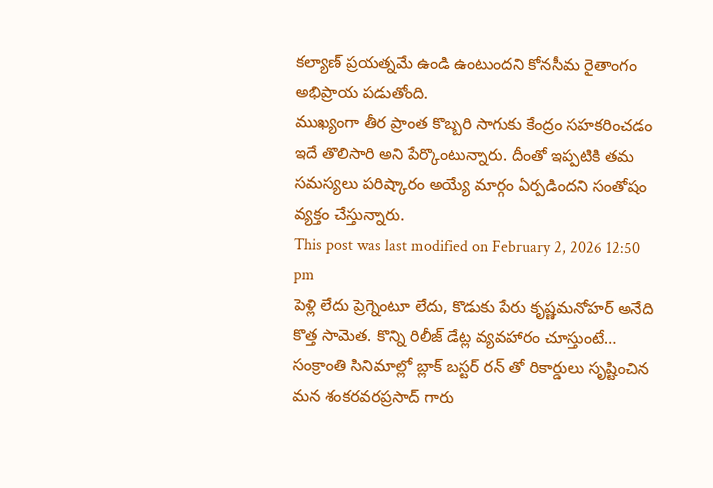కల్యాణ్ ప్రయత్నమే ఉండి ఉంటుందని కోనసీమ రైతాంగం అభిప్రాయ పడుతోంది.
ముఖ్యంగా తీర ప్రాంత కొబ్బరి సాగుకు కేంద్రం సహకరించడం ఇదే తొలిసారి అని పేర్కొంటున్నారు. దీంతో ఇప్పటికి తమ సమస్యలు పరిష్కారం అయ్యే మార్గం ఏర్పడిందని సంతోషం వ్యక్తం చేస్తున్నారు.
This post was last modified on February 2, 2026 12:50 pm
పెళ్లి లేదు ప్రెగ్నెంటూ లేదు, కొడుకు పేరు కృష్ణమనోహర్ అనేది కొత్త సామెత. కొన్ని రిలీజ్ డేట్ల వ్యవహారం చూస్తుంటే…
సంక్రాంతి సినిమాల్లో బ్లాక్ బస్టర్ రన్ తో రికార్డులు సృష్టించిన మన శంకరవరప్రసాద్ గారు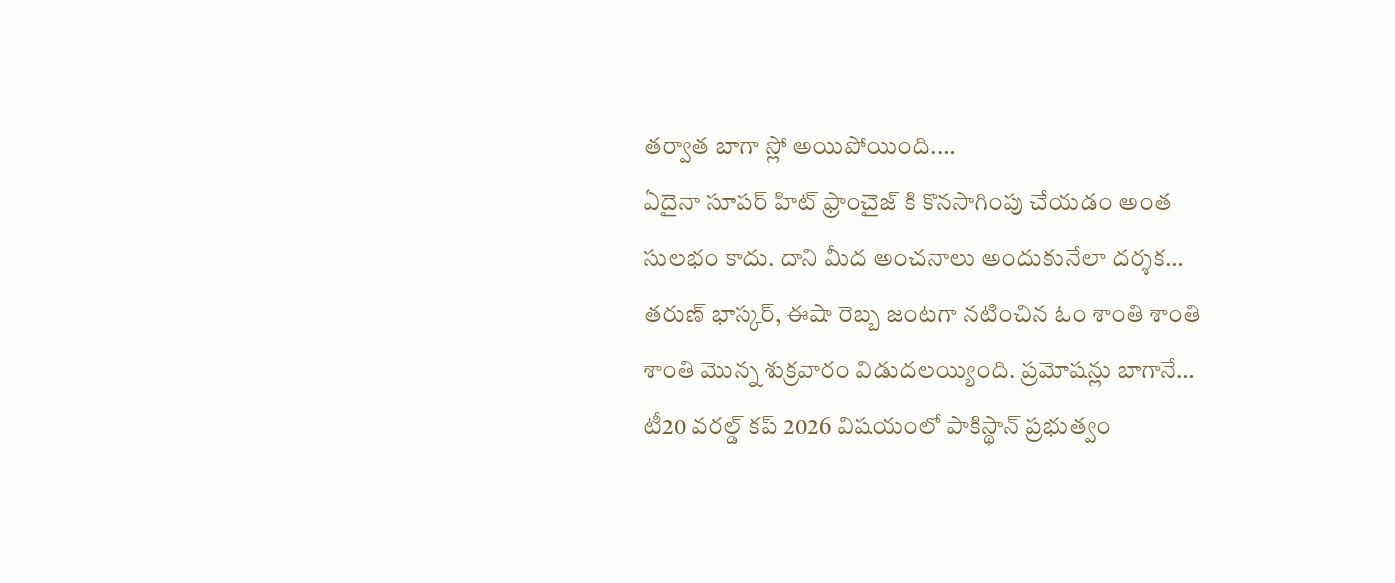తర్వాత బాగా స్లో అయిపోయింది.…
ఏదైనా సూపర్ హిట్ ఫ్రాంచైజ్ కి కొనసాగింపు చేయడం అంత సులభం కాదు. దాని మీద అంచనాలు అందుకునేలా దర్శక…
తరుణ్ భాస్కర్, ఈషా రెబ్బ జంటగా నటించిన ఓం శాంతి శాంతి శాంతి మొన్న శుక్రవారం విడుదలయ్యింది. ప్రమోషన్లు బాగానే…
టీ20 వరల్డ్ కప్ 2026 విషయంలో పాకిస్థాన్ ప్రభుత్వం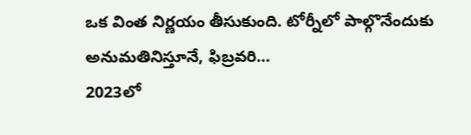ఒక వింత నిర్ణయం తీసుకుంది. టోర్నీలో పాల్గొనేందుకు అనుమతినిస్తూనే, ఫిబ్రవరి…
2023లో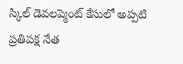స్కిల్ డెవలప్మెంట్ కేసులో అప్పటి ప్రతిపక్ష నేత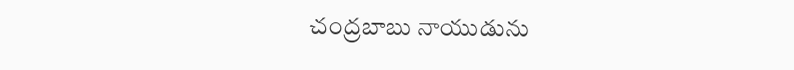చంద్రబాబు నాయుడును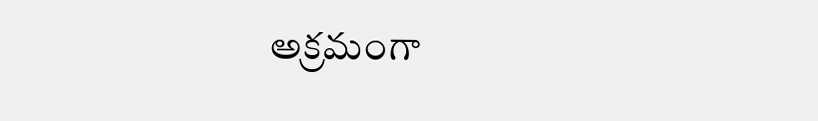అక్రమంగా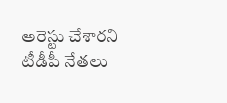అరెస్టు చేశారని టీడీపీ నేతలు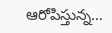ఆరోపిస్తున్న…